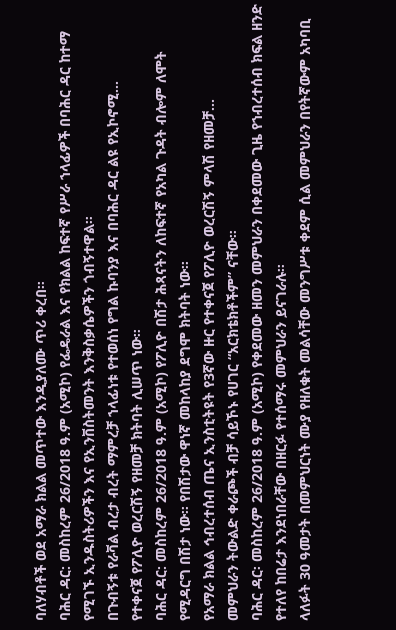ባለሃብቶች ወደ አማራ ክልል መጥተው እንዲያለሙ ጥሪ ቀረበ።
ባሕር ዳር: መስከረም 26/2018 ዓ.ም (አሚኮ) የፌዴራል እና የክልል ከፍተኛ የሥራ ኀላፊዎች በባሕር ዳር ከተማ የሚገኙ ኢንዱስትሪዎችን እና የኢንቨስትመንት እንቅስቃሴዎችን ጎብኝተዋል።
በጉብኝቱ የራቫል ብረታ ብረት ማምረቻ ኀላፊነቱ የተወሰነ የግል ኩባንያ እና በባሕር ዳር ልዩ የኢኮኖሚ...
የተቀናጀ የፖሊዮ ወረርሽኝ የዘመቻ ክትባት ሊሠጥ ነው።
ባሕር ዳር: መስከረም 26/2018 ዓ.ም (አሚኮ) የፖሊዮ በሽታ ሕጻናትን ለከፍተኛ የአካል ጉዳት ብሎም ለሞት የሚዳርግ በሽታ ነው፡፡ የበሽታው ዋነኛ መከላከያ ደግሞ ክትባት ነው፡፡
የአማራ ክልል ኅብረተሰብ ጤና ኢንስቲትዩት የ3ኛው ዙር የተቀናጀ የፖሊዮ ወረርሽኝ ምላሽ የዘመቻ...
መምህራን ትውልድ ቀራጮች ብቻ ሳይኾኑ የሀገር “አርክቴክቶችም” ናቸው።
ባሕር ዳር፡ መስከረም 26/2018 ዓ.ም (አሚኮ) የቀደመው ዘመን መምህራን በቀደመው ጊዜ የኀብረተሰብ ክፍል ዘንድ የተለየ ከበሬታ እንደነበራቸው በዘርፉ የተሰማሩ መምህራን ይናገራሉ።
ላለፉት 30 ዓመታት በመምህርነት ሙያ የዘለቁት መልሳቸው መንግሥቱ ቀደም ሲል መምህራን በየትኛውም አካባቢ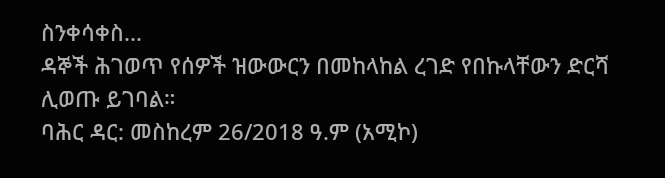ስንቀሳቀስ...
ዳኞች ሕገወጥ የሰዎች ዝውውርን በመከላከል ረገድ የበኩላቸውን ድርሻ ሊወጡ ይገባል።
ባሕር ዳር: መስከረም 26/2018 ዓ.ም (አሚኮ)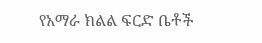የአማራ ክልል ፍርድ ቤቶች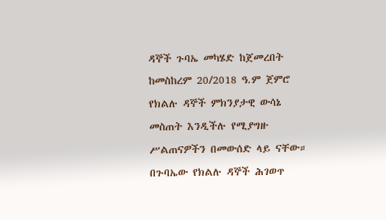ዳኞች ጉባኤ መካሄድ ከጀመረበት ከመስከረም 20/2018 ዓ.ም ጀምሮ የክልሉ ዳኞች ምክንያታዊ ውሳኔ መስጠት እንዲችሉ የሚያግዙ ሥልጠናዎችን በመውሰድ ላይ ናቸው።
በጉባኤው የክልሉ ዳኞች ሕገወጥ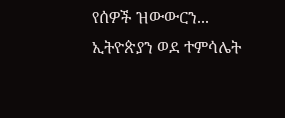የሰዎች ዝውውርን...
ኢትዮጵያን ወደ ተምሳሌት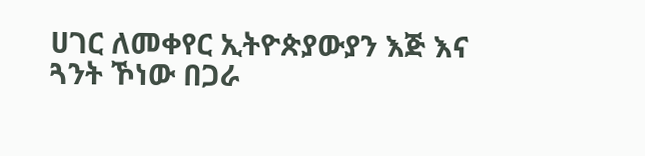ሀገር ለመቀየር ኢትዮጵያውያን እጅ እና ጓንት ኾነው በጋራ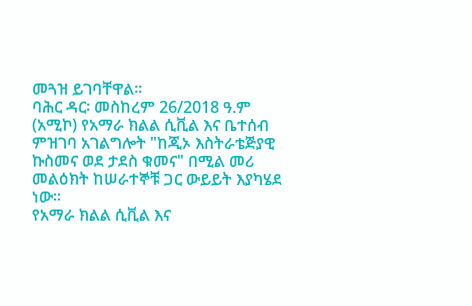መጓዝ ይገባቸዋል።
ባሕር ዳር፡ መስከረም 26/2018 ዓ.ም (አሚኮ) የአማራ ክልል ሲቪል እና ቤተሰብ ምዝገባ አገልግሎት "ከጂኦ እስትራቴጅያዊ ኩስመና ወደ ታደስ ቁመና" በሚል መሪ መልዕክት ከሠራተኞቹ ጋር ውይይት እያካሄደ ነው።
የአማራ ክልል ሲቪል እና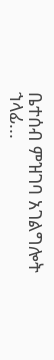ቤተሰብ ምዝገባ አገልግሎት ኀላፊ...